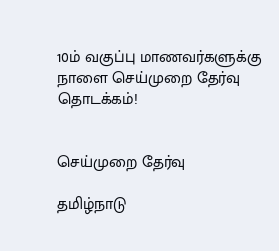10ம் வகுப்பு மாணவர்களுக்கு நாளை செய்முறை தேர்வு தொடக்கம்!


செய்முறை தேர்வு

தமிழ்நாடு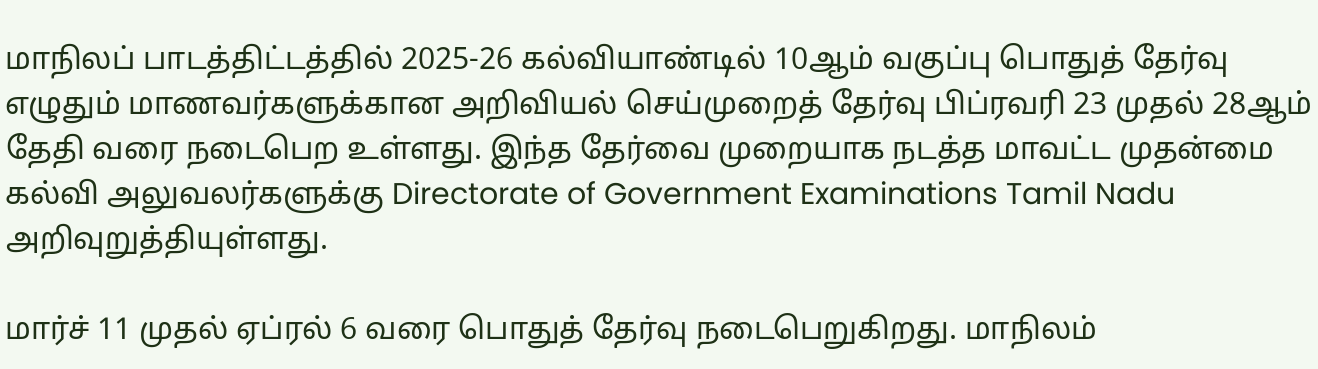மாநிலப் பாடத்திட்டத்தில் 2025-26 கல்வியாண்டில் 10ஆம் வகுப்பு பொதுத் தேர்வு எழுதும் மாணவர்களுக்கான அறிவியல் செய்முறைத் தேர்வு பிப்ரவரி 23 முதல் 28ஆம் தேதி வரை நடைபெற உள்ளது. இந்த தேர்வை முறையாக நடத்த மாவட்ட முதன்மை கல்வி அலுவலர்களுக்கு Directorate of Government Examinations Tamil Nadu அறிவுறுத்தியுள்ளது.

மார்ச் 11 முதல் ஏப்ரல் 6 வரை பொதுத் தேர்வு நடைபெறுகிறது. மாநிலம்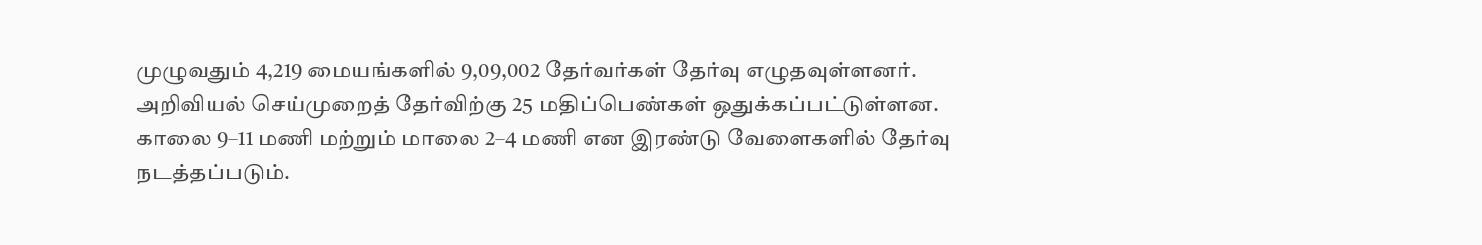முழுவதும் 4,219 மையங்களில் 9,09,002 தேர்வர்கள் தேர்வு எழுதவுள்ளனர். அறிவியல் செய்முறைத் தேர்விற்கு 25 மதிப்பெண்கள் ஒதுக்கப்பட்டுள்ளன. காலை 9–11 மணி மற்றும் மாலை 2–4 மணி என இரண்டு வேளைகளில் தேர்வு நடத்தப்படும்.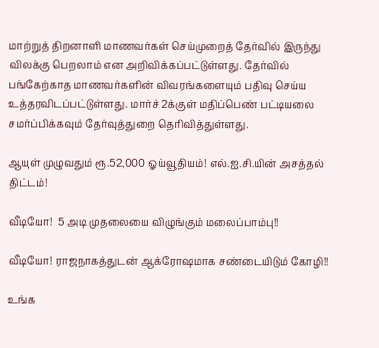மாற்றுத் திறனாளி மாணவர்கள் செய்முறைத் தேர்வில் இருந்து விலக்கு பெறலாம் என அறிவிக்கப்பட்டுள்ளது. தேர்வில் பங்கேற்காத மாணவர்களின் விவரங்களையும் பதிவு செய்ய உத்தரவிடப்பட்டுள்ளது. மார்ச் 2க்குள் மதிப்பெண் பட்டியலை சமர்ப்பிக்கவும் தேர்வுத்துறை தெரிவித்துள்ளது.

ஆயுள் முழுவதும் ரூ.52,000 ஓய்வூதியம்! எல்.ஐ.சி.யின் அசத்தல் திட்டம்!

வீடியோ!  5 அடி முதலையை விழுங்கும் மலைப்பாம்பு!!

வீடியோ! ராஜநாகத்துடன் ஆக்ரோஷமாக சண்டையிடும் கோழி!!

உங்க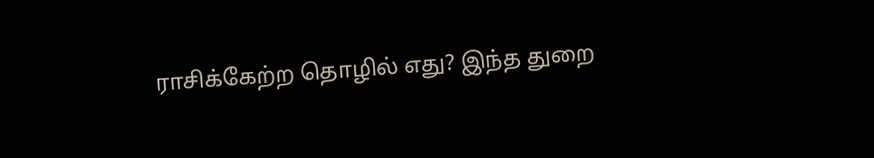ராசிக்கேற்ற தொழில் எது? இந்த துறை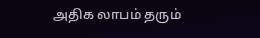அதிக லாபம் தரும்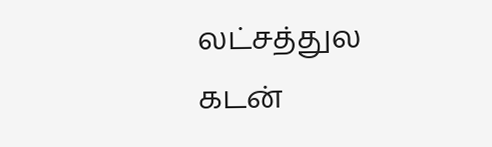லட்சத்துல கடன்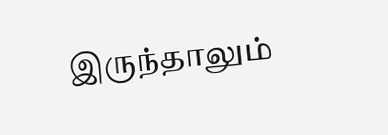இருந்தாலும்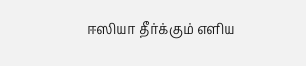ஈஸியா தீர்க்கும் எளிய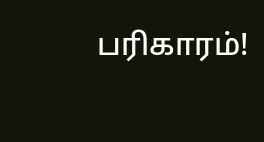பரிகாரம்!